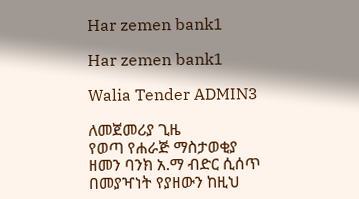Har zemen bank1

Har zemen bank1

Walia Tender ADMIN3

ለመጀመሪያ ጊዜ
የወጣ የሐራጅ ማስታወቂያ
ዘመን ባንክ አ.ማ ብድር ሲሰጥ በመያዣነት የያዘውን ከዚህ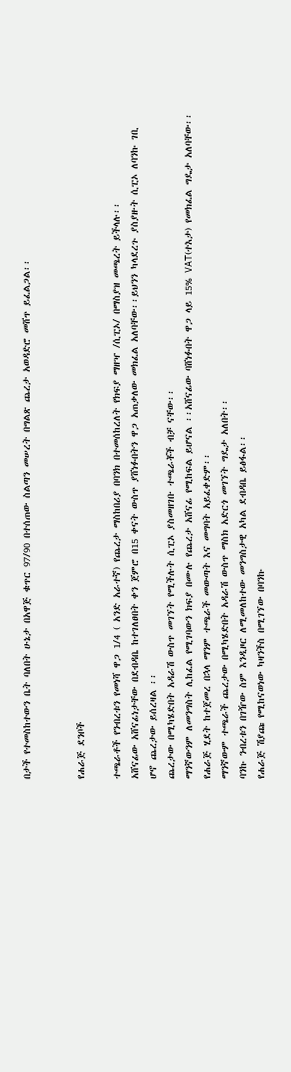በታች የተመስከተውን ቤት ባለበት ሁኔታ በአዋጅ ቁጥር 97/90 በተሰጠው ስልጣን መሠረት በግልጽ ጨረታ አወዳድሮ መሸጥ ይፈልጋል፡፡


የሐራጅ ደንቦች

ተጫራቶች የንብረቱን የመነሻ ዋጋ 1/4 ( አንድ አራተኛ) የጨረታ ማስከበሪያ በባንክ በተመሰከረለት የክፍያ ማዘዣ /ሲፒኦ/ በማስያዝ መጫረት ይችላሉ፡፡
አሸናፊው አሸናፊነታቸው በደብዳቤ ከተገለፀበት ቀን ጀምሮ በ15 ቀናት ውስጥ ያሸነፉበትን ዋጋ አጠቃለው መክፈል አለባቸው፡፡ይህንን ካላደረጉ ያስያዙት ሲፒኦ ለባንኩ ገቢ ሆኖ ጨረታው ይሰረዛል ፡፡
ጨረታው በሚካሄድበት አዳራሽ ውስጥ መገኘት የሚችሉት ሲፒኦ ያስመዘገቡ ተጫራቾች ብቻ ናቸው፡፡
ማንኛውንም ለመንግስት ሊከፈል የሚገባውን ክፍያ በሙሉ የጨረታ አሸናፊ የሚከፍል ይሆናል ፡፡አሸናፊው ባሸነፉበት ዋጋ ላይ 15% VAT(ተእታ) የመክፈል ግዴታ አለባቸው፡፡
የሐራጅ ሂደት ከተጀመረ በኋላ ማንም ተጫራች መውጣት እና መግባት አይፈቀድም፡፡
ማንኛውም ተጫራች ጨረታው በሚካሄድበት አዳራሽ ውስጥ ማስክ አድርጎ መገኘት ግዴታ አለበት፡፡
ባንኩ ንብረቱን በገዥው ስም እንዲዞር ለሚመለከተው መንግስታዊ አካል ደብዳቤ ይፅፋል፡፡
የሐራጅ ሽያጩ የሚከናወነው ካዛንችስ በሚገኘው በባንኩ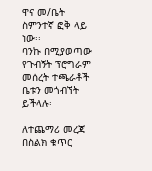ዋና መ/ቤት ስምንተኛ ፎቅ ላይ ነው፡፡
ባንኩ በሚያወጣው የጉብኝት ፕሮግራም መሰረት ተጫራቶች ቤቱን መጎብኘት ይችላሉ፡

ለተጨማሪ መረጃ በስልክ ቁጥር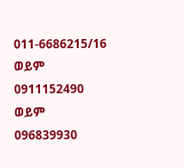011-6686215/16 ወይም 0911152490 ወይም 096839930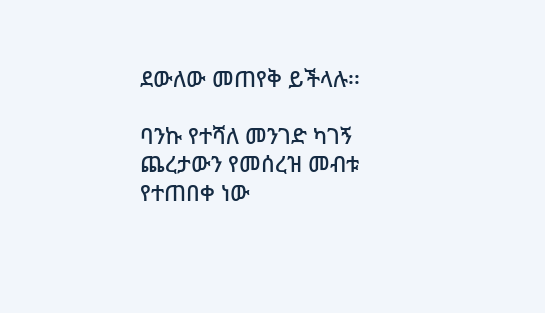ደውለው መጠየቅ ይችላሉ፡፡

ባንኩ የተሻለ መንገድ ካገኝ ጨረታውን የመሰረዝ መብቱ የተጠበቀ ነው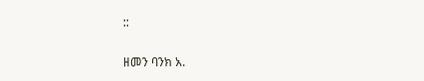::

ዘመን ባንክ አ.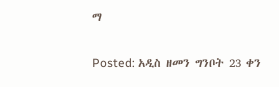ማ


Posted: አዲስ ዘመን ግንቦት 23 ቀን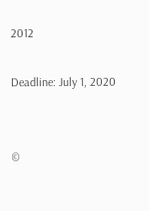2012

Deadline: July 1, 2020


©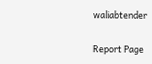waliabtender

Report Page